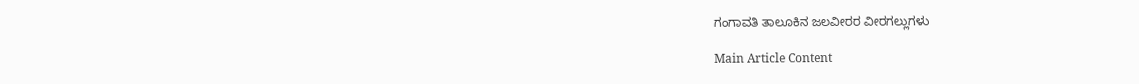ಗಂಗಾವತಿ ತಾಲೂಕಿನ ಜಲವೀರರ ವೀರಗಲ್ಲುಗಳು

Main Article Content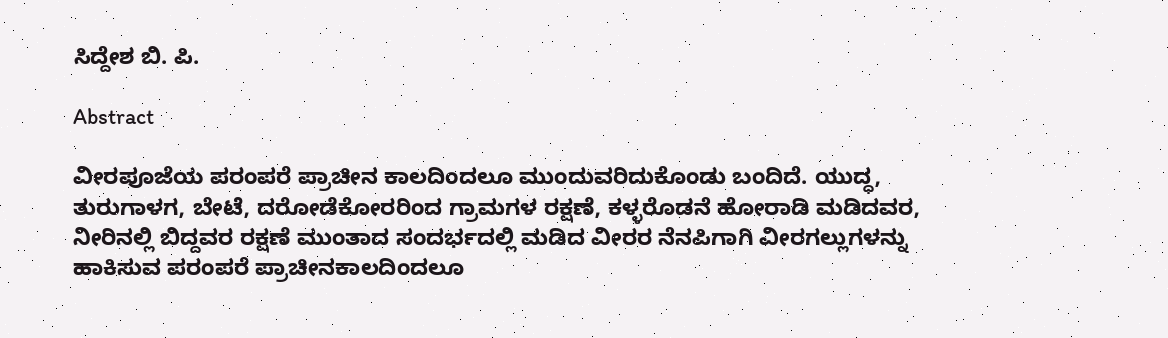ಸಿದ್ದೇಶ ಬಿ. ಪಿ.

Abstract

ವೀರಪೂಜೆಯ ಪರಂಪರೆ ಪ್ರಾಚೀನ ಕಾಲದಿಂದಲೂ ಮುಂದುವರಿದುಕೊಂಡು ಬಂದಿದೆ. ಯುದ್ಧ, ತುರುಗಾಳಗ, ಬೇಟೆ, ದರೋಡೆಕೋರರಿಂದ ಗ್ರಾಮಗಳ ರಕ್ಷಣೆ, ಕಳ್ಳರೊಡನೆ ಹೋರಾಡಿ ಮಡಿದವರ, ನೀರಿನಲ್ಲಿ ಬಿದ್ದವರ ರಕ್ಷಣೆ ಮುಂತಾದ ಸಂದರ್ಭದಲ್ಲಿ ಮಡಿದ ವೀರರ ನೆನಪಿಗಾಗಿ ವೀರಗಲ್ಲುಗಳನ್ನು ಹಾಕಿಸುವ ಪರಂಪರೆ ಪ್ರಾಚೀನಕಾಲದಿಂದಲೂ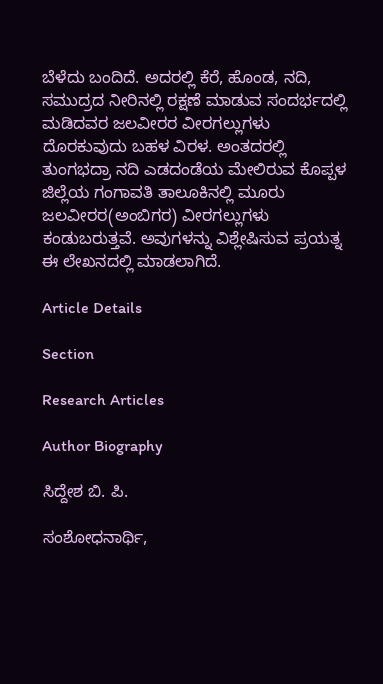ಬೆಳೆದು ಬಂದಿದೆ. ಅದರಲ್ಲಿ ಕೆರೆ, ಹೊಂಡ, ನದಿ, ಸಮುದ್ರದ ನೀರಿನಲ್ಲಿ ರಕ್ಷಣೆ ಮಾಡುವ ಸಂದರ್ಭದಲ್ಲಿ ಮಡಿದವರ ಜಲವೀರರ ವೀರಗಲ್ಲುಗಳು ದೊರಕುವುದು ಬಹಳ ವಿರಳ. ಅಂತದರಲ್ಲಿ ತುಂಗಭದ್ರಾ ನದಿ ಎಡದಂಡೆಯ ಮೇಲಿರುವ ಕೊಪ್ಪಳ ಜಿಲ್ಲೆಯ ಗಂಗಾವತಿ ತಾಲೂಕಿನಲ್ಲಿ ಮೂರು ಜಲವೀರರ(ಅಂಬಿಗರ) ವೀರಗಲ್ಲುಗಳು ಕಂಡುಬರುತ್ತವೆ. ಅವುಗಳನ್ನು ವಿಶ್ಲೇಷಿಸುವ ಪ್ರಯತ್ನ ಈ ಲೇಖನದಲ್ಲಿ ಮಾಡಲಾಗಿದೆ.

Article Details

Section

Research Articles

Author Biography

ಸಿದ್ದೇಶ ಬಿ. ಪಿ.

ಸಂಶೋಧನಾರ್ಥಿ,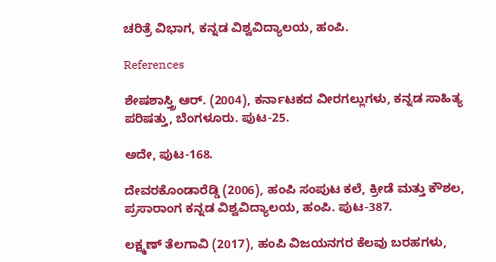ಚರಿತ್ರೆ ವಿಭಾಗ, ಕನ್ನಡ ವಿಶ್ವವಿದ್ಯಾಲಯ, ಹಂಪಿ.

References

ಶೇಷಶಾಸ್ತ್ರಿ ಆರ್. (2004), ಕರ್ನಾಟಕದ ವೀರಗಲ್ಲುಗಳು, ಕನ್ನಡ ಸಾಹಿತ್ಯ ಪರಿಷತ್ತು, ಬೆಂಗಳೂರು. ಪುಟ-25.

ಅದೇ, ಪುಟ-168.

ದೇವರಕೊಂಡಾರೆಡ್ಡಿ (2006), ಹಂಪಿ ಸಂಪುಟ ಕಲೆ, ಕ್ರೀಡೆ ಮತ್ತು ಕೌಶಲ, ಪ್ರಸಾರಾಂಗ ಕನ್ನಡ ವಿಶ್ವವಿದ್ಯಾಲಯ, ಹಂಪಿ. ಪುಟ-387.

ಲಕ್ಷ್ಮಣ್ ತೆಲಗಾವಿ (2017), ಹಂಪಿ ವಿಜಯನಗರ ಕೆಲವು ಬರಹಗಳು,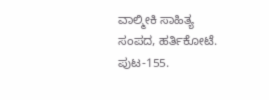ವಾಲ್ಮೀಕಿ ಸಾಹಿತ್ಯ ಸಂಪದ, ಹರ್ತಿಕೋಟೆ. ಪುಟ-155.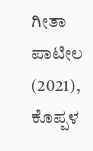ಗೀತಾ ಪಾಟೀಲ (2021), ಕೊಪ್ಪಳ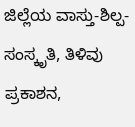ಜಿಲ್ಲೆಯ ವಾಸ್ತು-ಶಿಲ್ಪ-ಸಂಸ್ಕೃತಿ, ತಿಳಿವು ಪ್ರಕಾಶನ,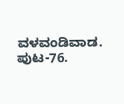ವಳವಂಡಿವಾಡ. ಪುಟ-76.